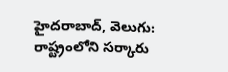హైదరాబాద్, వెలుగు: రాష్ట్రంలోని సర్కారు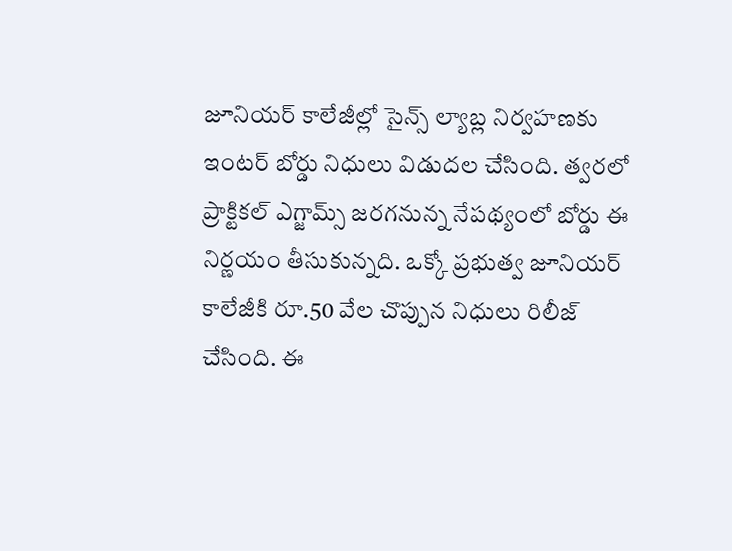జూనియర్ కాలేజీల్లో సైన్స్ ల్యాబ్ల నిర్వహణకు ఇంటర్ బోర్డు నిధులు విడుదల చేసింది. త్వరలో ప్రాక్టికల్ ఎగ్జామ్స్ జరగనున్న నేపథ్యంలో బోర్డు ఈ నిర్ణయం తీసుకున్నది. ఒక్కో ప్రభుత్వ జూనియర్ కాలేజీకి రూ.50 వేల చొప్పున నిధులు రిలీజ్ చేసింది. ఈ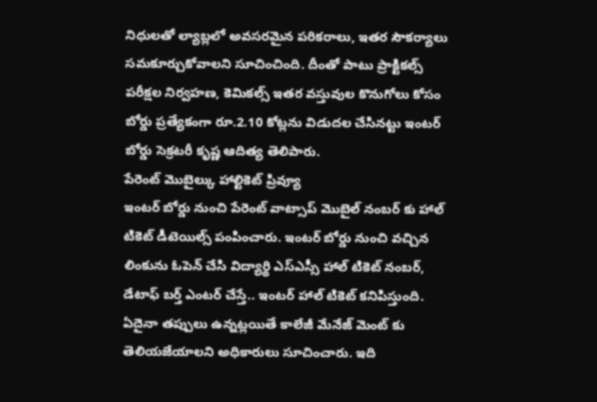నిధులతో ల్యాబ్లలో అవసరమైన పరికరాలు, ఇతర సౌకర్యాలు సమకూర్చుకోవాలని సూచించింది. దీంతో పాటు ప్రాక్టికల్స్ పరీక్షల నిర్వహణ, కెమికల్స్ ఇతర వస్తువుల కొనుగోలు కోసం బోర్డు ప్రత్యేకంగా రూ.2.10 కోట్లను విడుదల చేసినట్టు ఇంటర్ బోర్డు సెక్రటరీ కృష్ణ ఆదిత్య తెలిపారు.
పేరెంట్ మొబైల్కు హాల్టికెట్ ప్రివ్యూ
ఇంటర్ బోర్డు నుంచి పేరెంట్ వాట్సాప్ మొబైల్ నంబర్ కు హాల్ టికెట్ డీటెయిల్స్ పంపించారు. ఇంటర్ బోర్డు నుంచి వచ్చిన లింకును ఓపెన్ చేసి విద్యార్థి ఎస్ఎస్సీ హాల్ టికెట్ నంబర్, డేటాఫ్ బర్త్ ఎంటర్ చేస్తే.. ఇంటర్ హాల్ టికెట్ కనిపిస్తుంది. ఏదైనా తప్పులు ఉన్నట్లయితే కాలేజీ మేనేజ్ మెంట్ కు తెలియజేయాలని అధికారులు సూచించారు. ఇది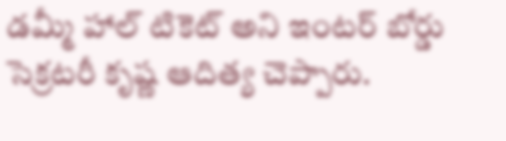డమ్మీ హాల్ టికెట్ అని ఇంటర్ బోర్డు సెక్రటరీ కృష్ణ ఆదిత్య చెప్పారు.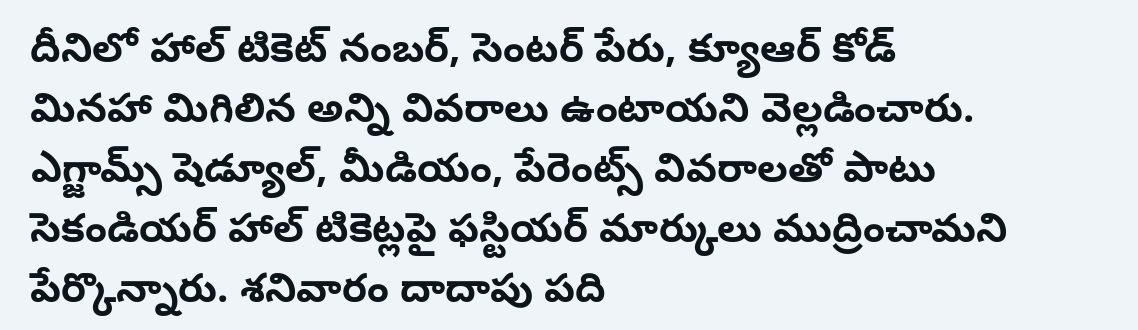దీనిలో హాల్ టికెట్ నంబర్, సెంటర్ పేరు, క్యూఆర్ కోడ్ మినహా మిగిలిన అన్ని వివరాలు ఉంటాయని వెల్లడించారు. ఎగ్జామ్స్ షెడ్యూల్, మీడియం, పేరెంట్స్ వివరాలతో పాటు సెకండియర్ హాల్ టికెట్లపై ఫస్టియర్ మార్కులు ముద్రించామని పేర్కొన్నారు. శనివారం దాదాపు పది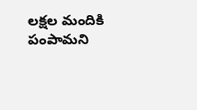లక్షల మందికి పంపామని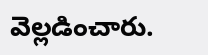వెల్లడించారు.